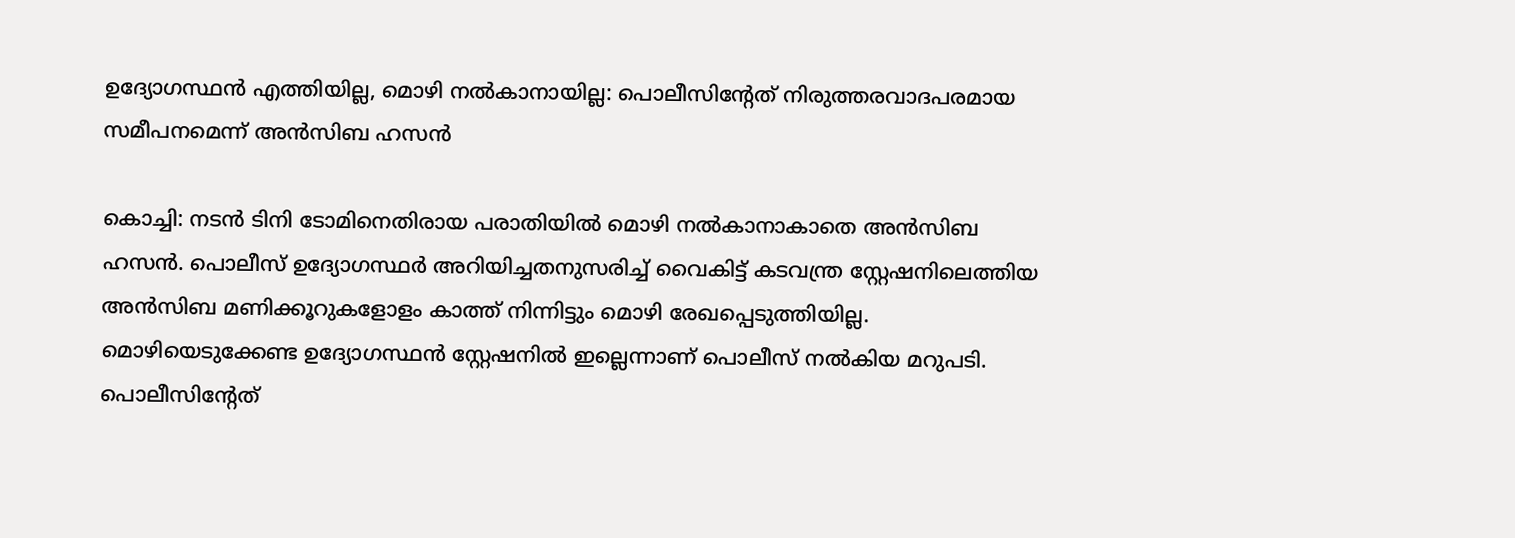ഉദ്യോഗസ്ഥൻ എത്തിയില്ല, മൊഴി നല്‍കാനായില്ല: പൊലീസിന്‍റേത് നിരുത്തരവാദപരമായ സമീപനമെന്ന് അന്‍സിബ ഹസൻ

കൊച്ചി: നടൻ ടിനി ടോമിനെതിരായ പരാതിയില്‍ മൊഴി നല്‍കാനാകാതെ അന്‍സിബ ഹസന്‍. പൊലീസ് ഉദ്യോഗസ്ഥര്‍ അറിയിച്ചതനുസരിച്ച് വൈകിട്ട് കടവന്ത്ര സ്റ്റേഷനിലെത്തിയ അന്‍സിബ മണിക്കൂറുകളോളം കാത്ത് നിന്നിട്ടും മൊഴി രേഖപ്പെടുത്തിയില്ല. മൊഴിയെടുക്കേണ്ട ഉദ്യോഗസ്ഥൻ സ്റ്റേഷനില്‍ ഇല്ലെന്നാണ് പൊലീസ് നൽകിയ മറുപടി. പൊലീസിന്‍റേത്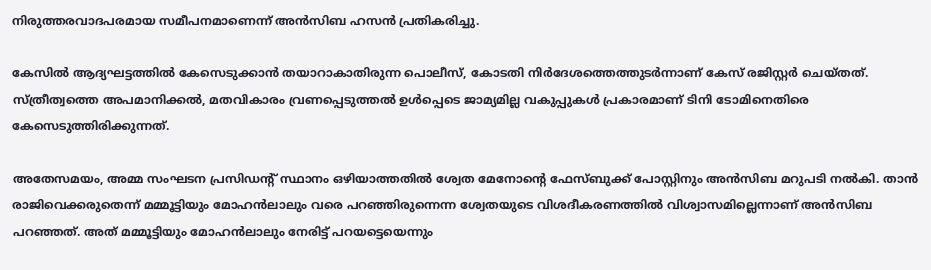നിരുത്തരവാദപരമായ സമീപനമാണെന്ന് അന്‍സിബ ഹസൻ പ്രതികരിച്ചു.

കേസിൽ ആദ്യഘട്ടത്തില്‍ കേസെടുക്കാന്‍ തയാറാകാതിരുന്ന പൊലീസ്, കോടതി നിര്‍ദേശത്തെത്തുടര്‍ന്നാണ് കേസ് രജിസ്റ്റര്‍ ചെയ്തത്. സ്ത്രീത്വത്തെ അപമാനിക്കല്‍, മതവികാരം വ്രണപ്പെടുത്തല്‍ ഉള്‍പ്പെടെ ജാമ്യമില്ല വകുപ്പുകൾ പ്രകാരമാണ് ടിനി ടോമിനെതിരെ കേസെടുത്തിരിക്കുന്നത്.

അതേസമയം, അമ്മ സംഘടന പ്രസിഡന്‍റ് സ്ഥാനം ഒഴിയാത്തതിൽ ശ്വേത മേനോന്‍റെ ഫേസ്ബുക്ക് പോസ്റ്റിനും അൻസിബ മറുപടി നൽകി. താൻ രാജിവെക്കരുതെന്ന് മമ്മൂട്ടിയും മോഹൻലാലും വരെ പറഞ്ഞിരുന്നെന്ന ശ്വേതയുടെ വിശദീകരണത്തിൽ വിശ്വാസമില്ലെന്നാണ് അൻസിബ പറഞ്ഞത്. അത് മമ്മൂട്ടിയും മോഹൻലാലും നേരിട്ട് പറയട്ടെയെന്നും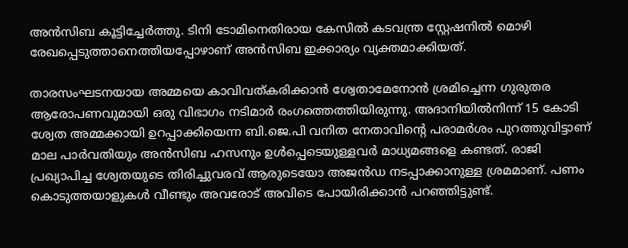അൻസിബ കൂട്ടിച്ചേർത്തു. ടിനി ടോമിനെതിരായ കേസിൽ കടവന്ത്ര സ്റ്റേഷനിൽ മൊഴി രേഖപ്പെടുത്താനെത്തിയപ്പോഴാണ് അൻസിബ ഇക്കാര്യം വ്യക്തമാക്കിയത്.

താരസംഘടനയായ അമ്മയെ കാവിവത്കരിക്കാൻ ശ്വേതാമേനോൻ ശ്രമിച്ചെന്ന ഗുരുതര ആരോപണവുമായി ഒരു വിഭാഗം നടിമാർ രംഗത്തെത്തിയിരുന്നു. അദാനിയിൽനിന്ന് 15 കോടി ശ്വേത അമ്മക്കായി ഉറപ്പാക്കിയെന്ന ബി.ജെ.പി വനിത നേതാവിന്റെ പരാമർശം പുറത്തുവിട്ടാണ് മാല പാർവതിയും അൻസിബ ഹസനും ഉൾപ്പെടെയുള്ളവർ മാധ്യമങ്ങളെ കണ്ടത്. രാജി പ്രഖ്യാപിച്ച ശ്വേതയുടെ തിരിച്ചുവരവ് ആരുടെയോ അജൻഡ നടപ്പാക്കാനുള്ള ശ്രമമാണ്. പണം കൊടുത്തയാളുകൾ വീണ്ടും അവരോട് അവിടെ പോയിരിക്കാൻ പറഞ്ഞിട്ടുണ്ട്.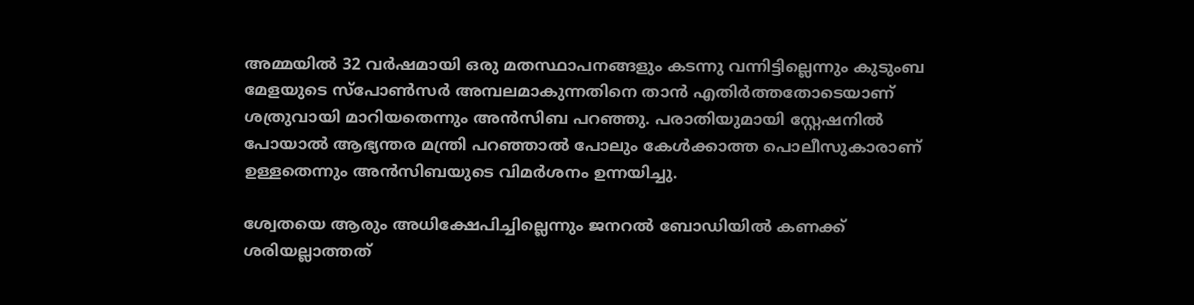അമ്മയിൽ 32 വർഷമായി ഒരു മതസ്ഥാപനങ്ങളും കടന്നു വന്നിട്ടില്ലെന്നും കുടുംബ മേളയുടെ സ്പോൺസർ അമ്പലമാകുന്നതിനെ താൻ എതിർത്തതോടെയാണ് ശത്രുവായി മാറിയതെന്നും അൻസിബ പറഞ്ഞു. പരാതിയുമായി സ്റ്റേഷനിൽ പോയാൽ ആഭ്യന്തര മന്ത്രി പറഞ്ഞാൽ പോലും കേൾക്കാത്ത പൊലീസുകാരാണ് ഉള്ളതെന്നും അൻസിബയുടെ വിമർശനം ഉന്നയിച്ചു.

ശ്വേതയെ ആരും അധിക്ഷേപിച്ചില്ലെന്നും ജനറൽ ബോഡിയിൽ കണക്ക് ശരിയല്ലാത്തത്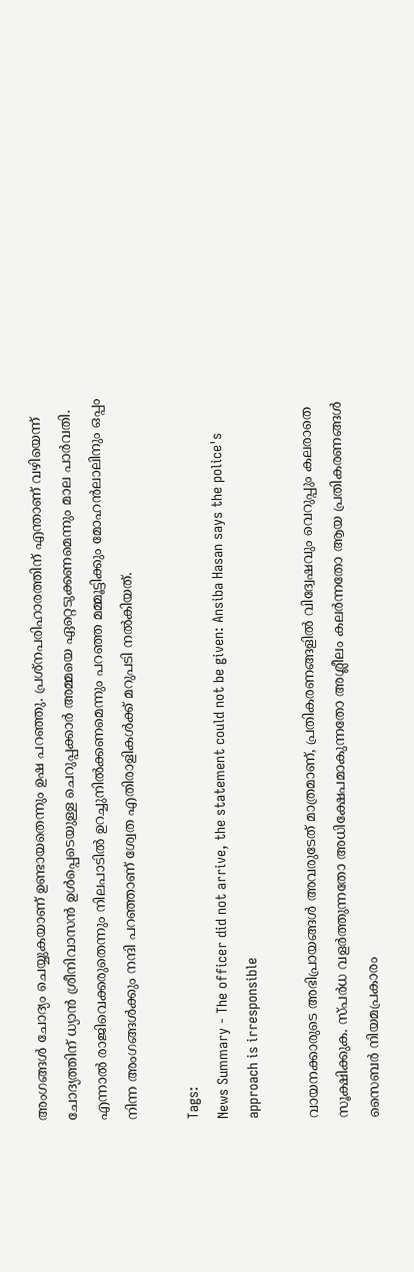അംഗങ്ങൾ ചോദ്യം ചെയ്യുകയാണ് ഉണ്ടായതെന്നും ഉഷ പറഞ്ഞു. പ്രശ്നപരിഹാരത്തിന് എന്താണ് വഴിയെന്ന് ചോദ്യത്തിന് ധ്യാൻ ശ്രീനിവാസൻ ഉൾപ്പെടെയുള്ള ചെറുപ്പക്കാർ അമ്മയെ ഏറ്റെടുക്കണമെന്നും മാല പാർവതി. എന്നാൽ രാജിവെക്കരുതെന്നും നിലപാടിൽ ഉറച്ചുനിൽക്കണമെന്നും പറഞ്ഞ മമ്മൂട്ടിക്കും മോഹൻലാലിനും ഒപ്പം നിന്ന അംഗങ്ങൾക്കും നന്ദി പറഞ്ഞാണ് ശ്വേത എതിരാളികൾക്ക് മറുപടി നൽകിയത്.

Tags:
News Summary - The officer did not arrive, the statement could not be given: Ansiba Hasan says the police's approach is irresponsible

വായനക്കാരുടെ അഭിപ്രായങ്ങള്‍ അവരുടേത് മാത്രമാണ്, പ്രതികരണങ്ങളിൽ വിദ്വേഷവും വെറുപ്പും കലരാതെ സൂക്ഷിക്കുക. സ്പർധ വളർത്തുന്നതോ അധിക്ഷേപമാകുന്നതോ അശ്ലീലം കലർന്നതോ ആയ പ്രതികരണങ്ങൾ സൈബർ നിയമപ്രകാരം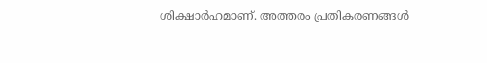ശിക്ഷാർഹമാണ്. അത്തരം പ്രതികരണങ്ങൾ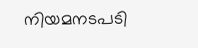നിയമനടപടി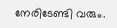നേരിടേണ്ടി വരും.